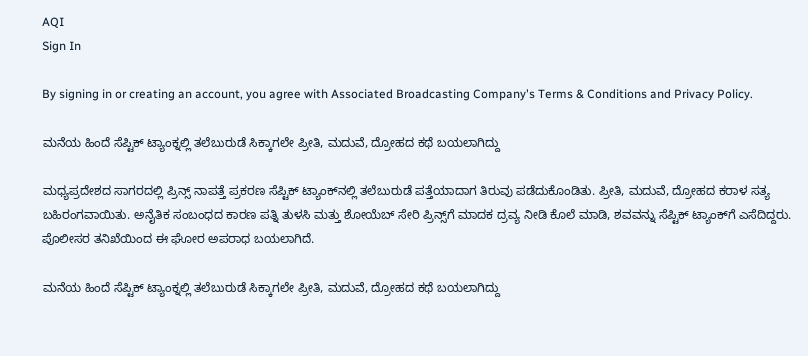AQI
Sign In

By signing in or creating an account, you agree with Associated Broadcasting Company's Terms & Conditions and Privacy Policy.

ಮನೆಯ ಹಿಂದೆ ಸೆಪ್ಟಿಕ್ ಟ್ಯಾಂಕ್ನಲ್ಲಿ ತಲೆಬುರುಡೆ ಸಿಕ್ಕಾಗಲೇ ಪ್ರೀತಿ, ಮದುವೆ, ದ್ರೋಹದ ಕಥೆ ಬಯಲಾಗಿದ್ದು

ಮಧ್ಯಪ್ರದೇಶದ ಸಾಗರದಲ್ಲಿ ಪ್ರಿನ್ಸ್ ನಾಪತ್ತೆ ಪ್ರಕರಣ ಸೆಪ್ಟಿಕ್ ಟ್ಯಾಂಕ್‌ನಲ್ಲಿ ತಲೆಬುರುಡೆ ಪತ್ತೆಯಾದಾಗ ತಿರುವು ಪಡೆದುಕೊಂಡಿತು. ಪ್ರೀತಿ, ಮದುವೆ, ದ್ರೋಹದ ಕರಾಳ ಸತ್ಯ ಬಹಿರಂಗವಾಯಿತು. ಅನೈತಿಕ ಸಂಬಂಧದ ಕಾರಣ ಪತ್ನಿ ತುಳಸಿ ಮತ್ತು ಶೋಯೆಬ್ ಸೇರಿ ಪ್ರಿನ್ಸ್‌ಗೆ ಮಾದಕ ದ್ರವ್ಯ ನೀಡಿ ಕೊಲೆ ಮಾಡಿ, ಶವವನ್ನು ಸೆಪ್ಟಿಕ್ ಟ್ಯಾಂಕ್‌ಗೆ ಎಸೆದಿದ್ದರು. ಪೊಲೀಸರ ತನಿಖೆಯಿಂದ ಈ ಘೋರ ಅಪರಾಧ ಬಯಲಾಗಿದೆ.

ಮನೆಯ ಹಿಂದೆ ಸೆಪ್ಟಿಕ್ ಟ್ಯಾಂಕ್ನಲ್ಲಿ ತಲೆಬುರುಡೆ ಸಿಕ್ಕಾಗಲೇ ಪ್ರೀತಿ, ಮದುವೆ, ದ್ರೋಹದ ಕಥೆ ಬಯಲಾಗಿದ್ದು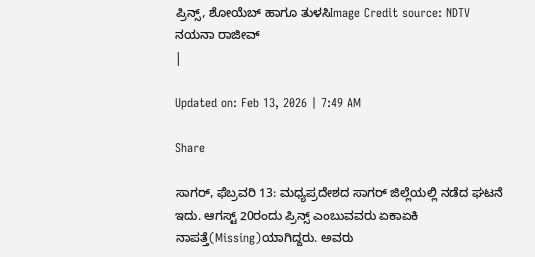ಪ್ರಿನ್ಸ್, ಶೋಯೆಬ್ ಹಾಗೂ ತುಳಸಿImage Credit source: NDTV
ನಯನಾ ರಾಜೀವ್
|

Updated on: Feb 13, 2026 | 7:49 AM

Share

ಸಾಗರ್, ಫೆಬ್ರವರಿ 13: ಮಧ್ಯಪ್ರದೇಶದ ಸಾಗರ್ ಜಿಲ್ಲೆಯಲ್ಲಿ ನಡೆದ ಘಟನೆ ಇದು. ಆಗಸ್ಟ್ 20ರಂದು ಪ್ರಿನ್ಸ್ ಎಂಬುವವರು ಏಕಾಏಕಿ ನಾಪತ್ತೆ(Missing)ಯಾಗಿದ್ದರು. ಅವರು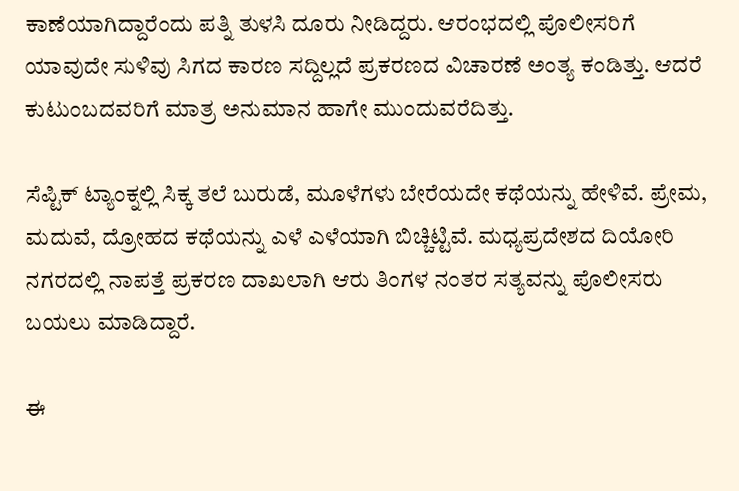ಕಾಣೆಯಾಗಿದ್ದಾರೆಂದು ಪತ್ನಿ ತುಳಸಿ ದೂರು ನೀಡಿದ್ದರು. ಆರಂಭದಲ್ಲಿ ಪೊಲೀಸರಿಗೆ ಯಾವುದೇ ಸುಳಿವು ಸಿಗದ ಕಾರಣ ಸದ್ದಿಲ್ಲದೆ ಪ್ರಕರಣದ ವಿಚಾರಣೆ ಅಂತ್ಯ ಕಂಡಿತ್ತು. ಆದರೆ ಕುಟುಂಬದವರಿಗೆ ಮಾತ್ರ ಅನುಮಾನ ಹಾಗೇ ಮುಂದುವರೆದಿತ್ತು.

ಸೆಪ್ಟಿಕ್ ಟ್ಯಾಂಕ್ನಲ್ಲಿ ಸಿಕ್ಕ ತಲೆ ಬುರುಡೆ, ಮೂಳೆಗಳು ಬೇರೆಯದೇ ಕಥೆಯನ್ನು ಹೇಳಿವೆ. ಪ್ರೇಮ, ಮದುವೆ, ದ್ರೋಹದ ಕಥೆಯನ್ನು ಎಳೆ ಎಳೆಯಾಗಿ ಬಿಚ್ಚಿಟ್ಟಿವೆ. ಮಧ್ಯಪ್ರದೇಶದ ದಿಯೋರಿ ನಗರದಲ್ಲಿ ನಾಪತ್ತೆ ಪ್ರಕರಣ ದಾಖಲಾಗಿ ಆರು ತಿಂಗಳ ನಂತರ ಸತ್ಯವನ್ನು ಪೊಲೀಸರು ಬಯಲು ಮಾಡಿದ್ದಾರೆ.

ಈ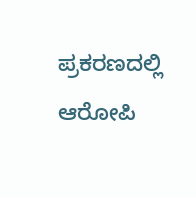ಪ್ರಕರಣದಲ್ಲಿ ಆರೋಪಿ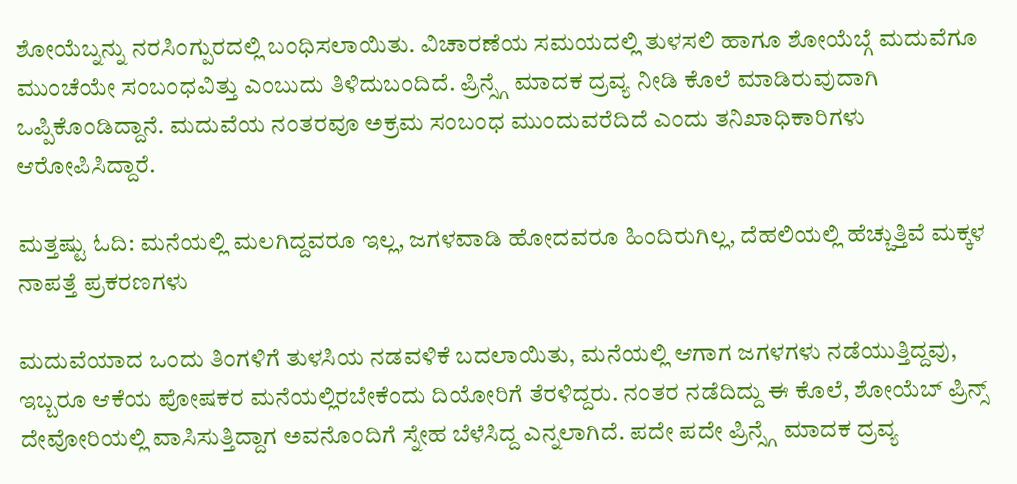ಶೋಯೆಬ್ನನ್ನು ನರಸಿಂಗ್ಪುರದಲ್ಲಿ ಬಂಧಿಸಲಾಯಿತು. ವಿಚಾರಣೆಯ ಸಮಯದಲ್ಲಿ ತುಳಸಲಿ ಹಾಗೂ ಶೋಯೆಬ್ಗೆ ಮದುವೆಗೂ ಮುಂಚೆಯೇ ಸಂಬಂಧವಿತ್ತು ಎಂಬುದು ತಿಳಿದುಬಂದಿದೆ. ಪ್ರಿನ್ಸ್ಗೆ ಮಾದಕ ದ್ರವ್ಯ ನೀಡಿ ಕೊಲೆ ಮಾಡಿರುವುದಾಗಿ ಒಪ್ಪಿಕೊಂಡಿದ್ದಾನೆ. ಮದುವೆಯ ನಂತರವೂ ಅಕ್ರಮ ಸಂಬಂಧ ಮುಂದುವರೆದಿದೆ ಎಂದು ತನಿಖಾಧಿಕಾರಿಗಳು ಆರೋಪಿಸಿದ್ದಾರೆ.

ಮತ್ತಷ್ಟು ಓದಿ: ಮನೆಯಲ್ಲಿ ಮಲಗಿದ್ದವರೂ ಇಲ್ಲ, ಜಗಳವಾಡಿ ಹೋದವರೂ ಹಿಂದಿರುಗಿಲ್ಲ, ದೆಹಲಿಯಲ್ಲಿ ಹೆಚ್ಚುತ್ತಿವೆ ಮಕ್ಕಳ ನಾಪತ್ತೆ ಪ್ರಕರಣಗಳು

ಮದುವೆಯಾದ ಒಂದು ತಿಂಗಳಿಗೆ ತುಳಸಿಯ ನಡವಳಿಕೆ ಬದಲಾಯಿತು, ಮನೆಯಲ್ಲಿ ಆಗಾಗ ಜಗಳಗಳು ನಡೆಯುತ್ತಿದ್ದವು, ಇಬ್ಬರೂ ಆಕೆಯ ಪೋಷಕರ ಮನೆಯಲ್ಲಿರಬೇಕೆಂದು ದಿಯೋರಿಗೆ ತೆರಳಿದ್ದರು. ನಂತರ ನಡೆದಿದ್ದು ಈ ಕೊಲೆ, ಶೋಯೆಬ್ ಪ್ರಿನ್ಸ್ ದೇವೋರಿಯಲ್ಲಿ ವಾಸಿಸುತ್ತಿದ್ದಾಗ ಅವನೊಂದಿಗೆ ಸ್ನೇಹ ಬೆಳೆಸಿದ್ದ ಎನ್ನಲಾಗಿದೆ. ಪದೇ ಪದೇ ಪ್ರಿನ್ಸ್ಗೆ ಮಾದಕ ದ್ರವ್ಯ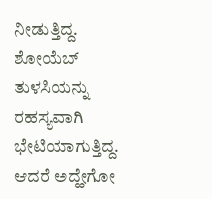ನೀಡುತ್ತಿದ್ದ. ಶೋಯೆಬ್ ತುಳಸಿಯನ್ನು ರಹಸ್ಯವಾಗಿ ಭೇಟಿಯಾಗುತ್ತಿದ್ದ. ಆದರೆ ಅದ್ಹೇಗೋ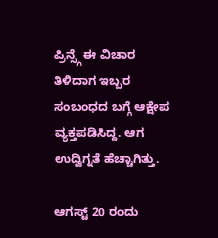ಪ್ರಿನ್ಸ್ಗೆ ಈ ವಿಚಾರ ತಿಳಿದಾಗ ಇಬ್ಬರ ಸಂಬಂಧದ ಬಗ್ಗೆ ಆಕ್ಷೇಪ ವ್ಯಕ್ತಪಡಿಸಿದ್ದ. ಆಗ ಉದ್ವಿಗ್ನತೆ ಹೆಚ್ಚಾಗಿತ್ತು.

ಆಗಸ್ಟ್ 20 ರಂದು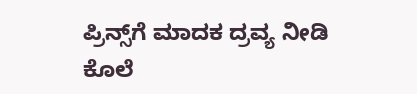ಪ್ರಿನ್ಸ್‌ಗೆ ಮಾದಕ ದ್ರವ್ಯ ನೀಡಿ ಕೊಲೆ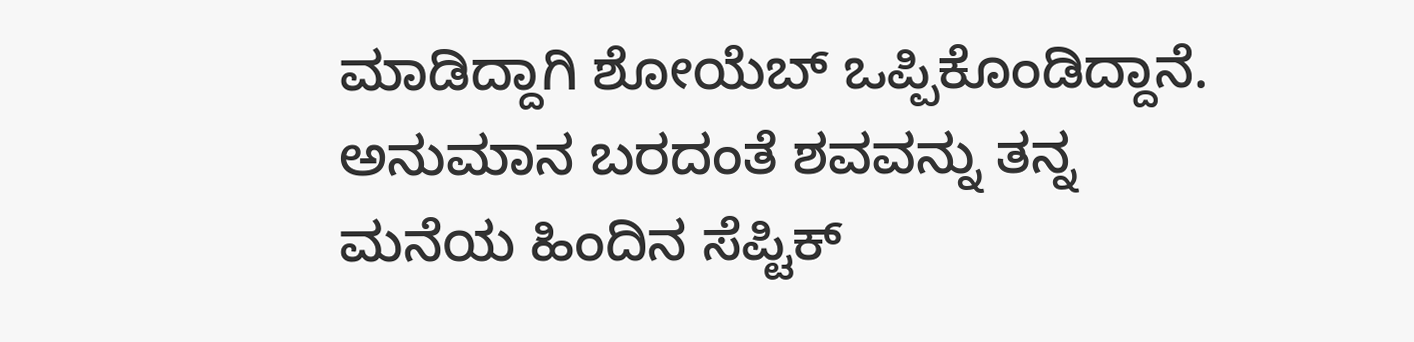ಮಾಡಿದ್ದಾಗಿ ಶೋಯೆಬ್ ಒಪ್ಪಿಕೊಂಡಿದ್ದಾನೆ. ಅನುಮಾನ ಬರದಂತೆ ಶವವನ್ನು ತನ್ನ ಮನೆಯ ಹಿಂದಿನ ಸೆಪ್ಟಿಕ್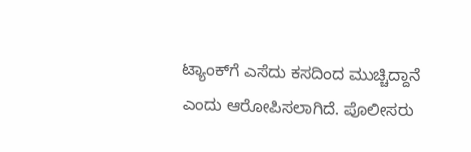ಟ್ಯಾಂಕ್‌ಗೆ ಎಸೆದು ಕಸದಿಂದ ಮುಚ್ಚಿದ್ದಾನೆ ಎಂದು ಆರೋಪಿಸಲಾಗಿದೆ. ಪೊಲೀಸರು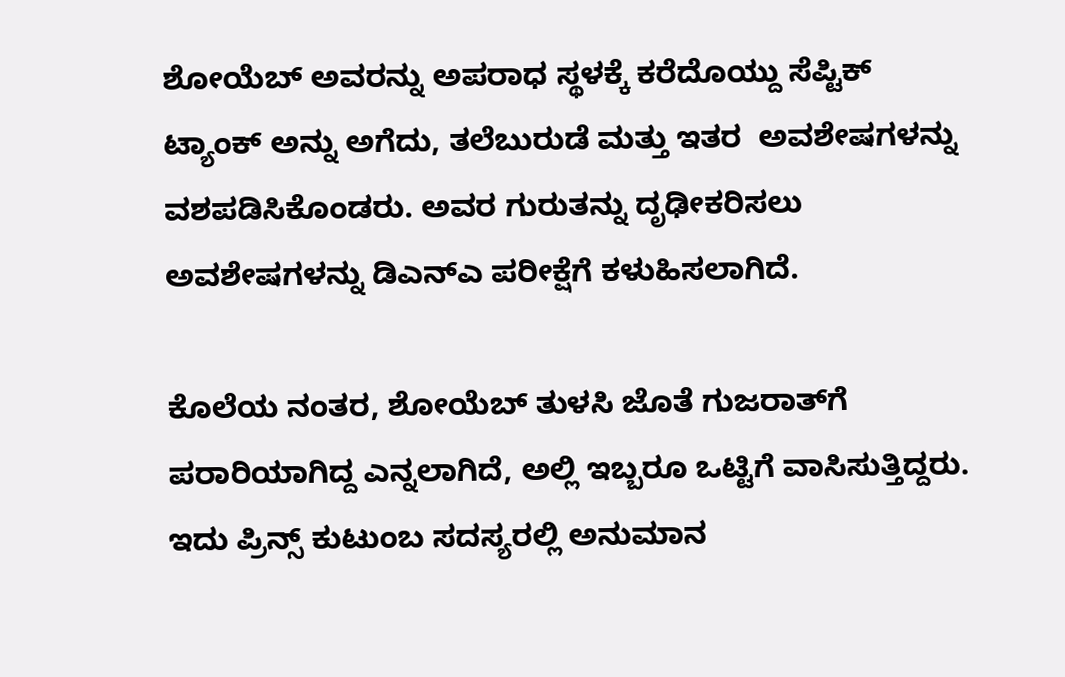ಶೋಯೆಬ್ ಅವರನ್ನು ಅಪರಾಧ ಸ್ಥಳಕ್ಕೆ ಕರೆದೊಯ್ದು ಸೆಪ್ಟಿಕ್ ಟ್ಯಾಂಕ್ ಅನ್ನು ಅಗೆದು, ತಲೆಬುರುಡೆ ಮತ್ತು ಇತರ  ಅವಶೇಷಗಳನ್ನು ವಶಪಡಿಸಿಕೊಂಡರು. ಅವರ ಗುರುತನ್ನು ದೃಢೀಕರಿಸಲು ಅವಶೇಷಗಳನ್ನು ಡಿಎನ್ಎ ಪರೀಕ್ಷೆಗೆ ಕಳುಹಿಸಲಾಗಿದೆ.

ಕೊಲೆಯ ನಂತರ, ಶೋಯೆಬ್ ತುಳಸಿ ಜೊತೆ ಗುಜರಾತ್‌ಗೆ ಪರಾರಿಯಾಗಿದ್ದ ಎನ್ನಲಾಗಿದೆ, ಅಲ್ಲಿ ಇಬ್ಬರೂ ಒಟ್ಟಿಗೆ ವಾಸಿಸುತ್ತಿದ್ದರು. ಇದು ಪ್ರಿನ್ಸ್ ಕುಟುಂಬ ಸದಸ್ಯರಲ್ಲಿ ಅನುಮಾನ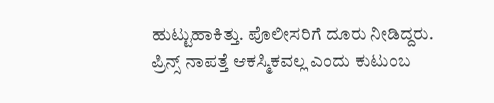ಹುಟ್ಟುಹಾಕಿತ್ತು. ಪೊಲೀಸರಿಗೆ ದೂರು ನೀಡಿದ್ದರು. ಪ್ರಿನ್ಸ್ ನಾಪತ್ತೆ ಆಕಸ್ಮಿಕವಲ್ಲ ಎಂದು ಕುಟುಂಬ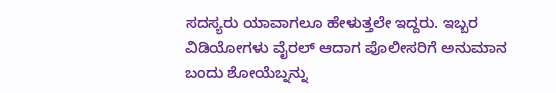ಸದಸ್ಯರು ಯಾವಾಗಲೂ ಹೇಳುತ್ತಲೇ ಇದ್ದರು. ಇಬ್ಬರ ವಿಡಿಯೋಗಳು ವೈರಲ್ ಆದಾಗ ಪೊಲೀಸರಿಗೆ ಅನುಮಾನ ಬಂದು ಶೋಯೆಬ್ನನ್ನು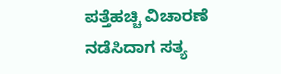ಪತ್ತೆಹಚ್ಚಿ ವಿಚಾರಣೆ ನಡೆಸಿದಾಗ ಸತ್ಯ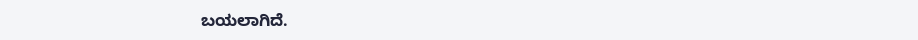ಬಯಲಾಗಿದೆ.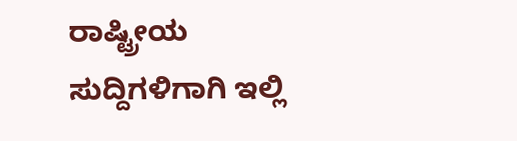ರಾಷ್ಟ್ರೀಯ ಸುದ್ದಿಗಳಿಗಾಗಿ ಇಲ್ಲಿ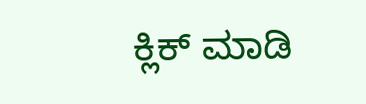ಕ್ಲಿಕ್ ಮಾಡಿ